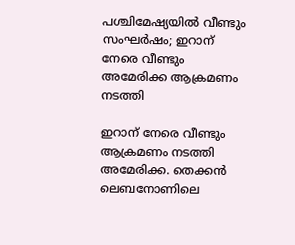പശ്ചിമേഷ്യയില്‍ വീണ്ടും സംഘര്‍ഷം; ഇറാന് നേരെ വീണ്ടും അമേരിക്ക ആക്രമണം നടത്തി

ഇറാന് നേരെ വീണ്ടും ആക്രമണം നടത്തി അമേരിക്ക. തെക്കന്‍ ലെബനോണിലെ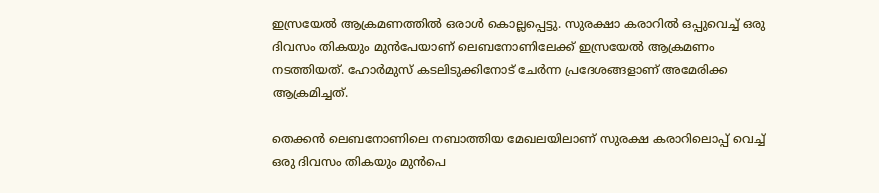ഇസ്രയേല്‍ ആക്രമണത്തില്‍ ഒരാള്‍ കൊല്ലപ്പെട്ടു. സുരക്ഷാ കരാറില്‍ ഒപ്പുവെച്ച് ഒരു ദിവസം തികയും മുന്‍പേയാണ് ലെബനോണിലേക്ക് ഇസ്രയേല്‍ ആക്രമണം നടത്തിയത്. ഹോര്‍മുസ് കടലിടുക്കിനോട് ചേര്‍ന്ന പ്രദേശങ്ങളാണ് അമേരിക്ക ആക്രമിച്ചത്.

തെക്കന്‍ ലെബനോണിലെ നബാത്തിയ മേഖലയിലാണ് സുരക്ഷ കരാറിലൊപ്പ് വെച്ച് ഒരു ദിവസം തികയും മുന്‍പെ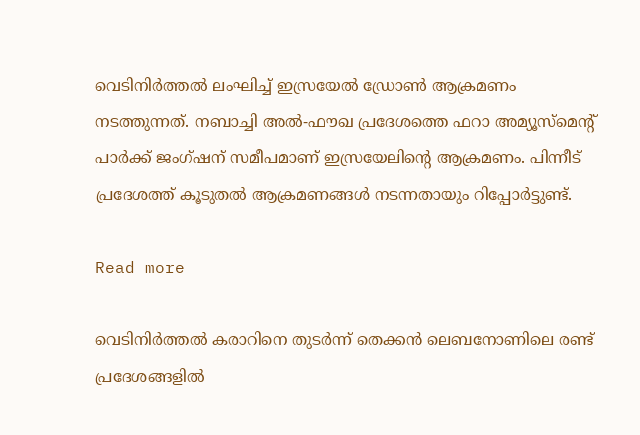വെടിനിര്‍ത്തല്‍ ലംഘിച്ച് ഇസ്രയേല്‍ ഡ്രോണ്‍ ആക്രമണം നടത്തുന്നത്. നബാച്ചി അല്‍-ഫൗഖ പ്രദേശത്തെ ഫറാ അമ്യൂസ്‌മെന്റ് പാര്‍ക്ക് ജംഗ്ഷന് സമീപമാണ് ഇസ്രയേലിന്റെ ആക്രമണം. പിന്നീട് പ്രദേശത്ത് കൂടുതല്‍ ആക്രമണങ്ങള്‍ നടന്നതായും റിപ്പോര്‍ട്ടുണ്ട്.

Read more

വെടിനിര്‍ത്തല്‍ കരാറിനെ തുടര്‍ന്ന് തെക്കന്‍ ലെബനോണിലെ രണ്ട് പ്രദേശങ്ങളില്‍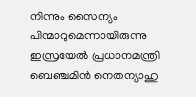നിന്നും സൈന്യം പിന്മാറുമെന്നായിരുന്നു ഇസ്രയേല്‍ പ്രധാനമന്ത്രി ബെഞ്ചമിന്‍ നെതന്യാഹു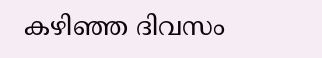കഴിഞ്ഞ ദിവസം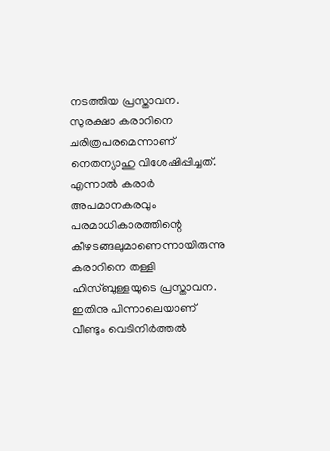നടത്തിയ പ്രസ്താവന. സുരക്ഷാ കരാറിനെ ചരിത്രപരമെന്നാണ് നെതന്യാഹു വിശേഷിപ്പിച്ചത്. എന്നാല്‍ കരാര്‍ അപമാനകരവും പരമാധികാരത്തിന്റെ കീഴടങ്ങലുമാണെന്നായിരുന്നു കരാറിനെ തള്ളി ഹിസ്ബുള്ളയുടെ പ്രസ്താവന. ഇതിനു പിന്നാലെയാണ് വീണ്ടും വെടിനിര്‍ത്തല്‍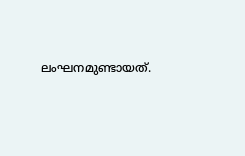ലംഘനമുണ്ടായത്.